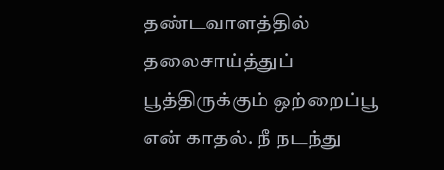தண்டவாளத்தில் தலைசாய்த்துப் பூத்திருக்கும் ஒற்றைப்பூ என் காதல். நீ நடந்து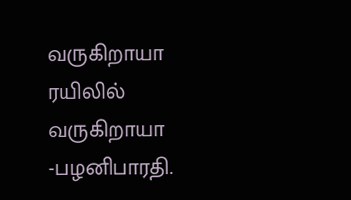வருகிறாயா ரயிலில் வருகிறாயா -பழனிபாரதி.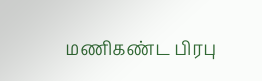மணிகண்ட பிரபு